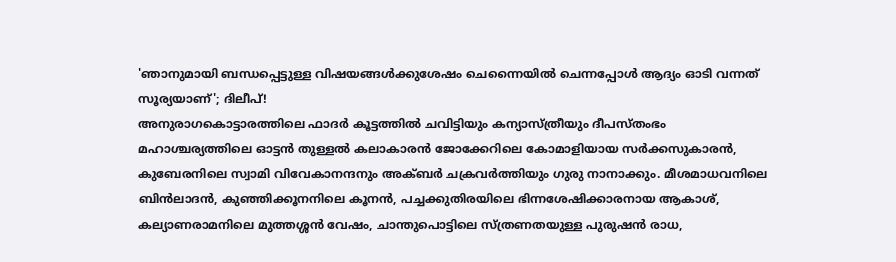'ഞാനുമായി ബന്ധപ്പെട്ടുള്ള വിഷയങ്ങൾക്കുശേഷം ചെന്നൈയിൽ ചെന്നപ്പോൾ ആദ്യം ഓടി വന്നത് സൂര്യയാണ്'; ദിലീപ്!
അനുരാഗകൊട്ടാരത്തിലെ ഫാദർ കൂട്ടത്തിൽ ചവിട്ടിയും കന്യാസ്ത്രീയും ദീപസ്തംഭം മഹാശ്ചര്യത്തിലെ ഓട്ടൻ തുള്ളൽ കലാകാരൻ ജോക്കേറിലെ കോമാളിയായ സർക്കസുകാരൻ, കുബേരനിലെ സ്വാമി വിവേകാനന്ദനും അക്ബർ ചക്രവർത്തിയും ഗുരു നാനാക്കും. മീശമാധവനിലെ ബിൻലാദൻ, കുഞ്ഞിക്കൂനനിലെ കൂനൻ, പച്ചക്കുതിരയിലെ ഭിന്നശേഷിക്കാരനായ ആകാശ്, കല്യാണരാമനിലെ മുത്തശ്ശൻ വേഷം, ചാന്തുപൊട്ടിലെ സ്ത്രണതയുള്ള പുരുഷൻ രാധ,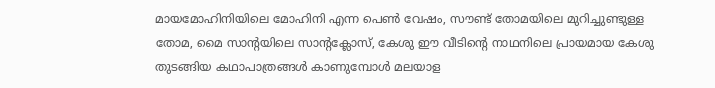മായമോഹിനിയിലെ മോഹിനി എന്ന പെൺ വേഷം, സൗണ്ട് തോമയിലെ മുറിച്ചുണ്ടുള്ള തോമ, മൈ സാന്റയിലെ സാന്റക്ലോസ്, കേശു ഈ വീടിന്റെ നാഥനിലെ പ്രായമായ കേശു തുടങ്ങിയ കഥാപാത്രങ്ങൾ കാണുമ്പോൾ മലയാള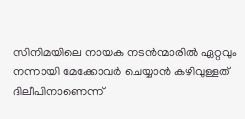സിനിമയിലെ നായക നടൻന്മാരിൽ ഏറ്റവും നന്നായി മേക്കോവർ ചെയ്യാൻ കഴിവുള്ളത് ദിലീപിനാണെന്ന്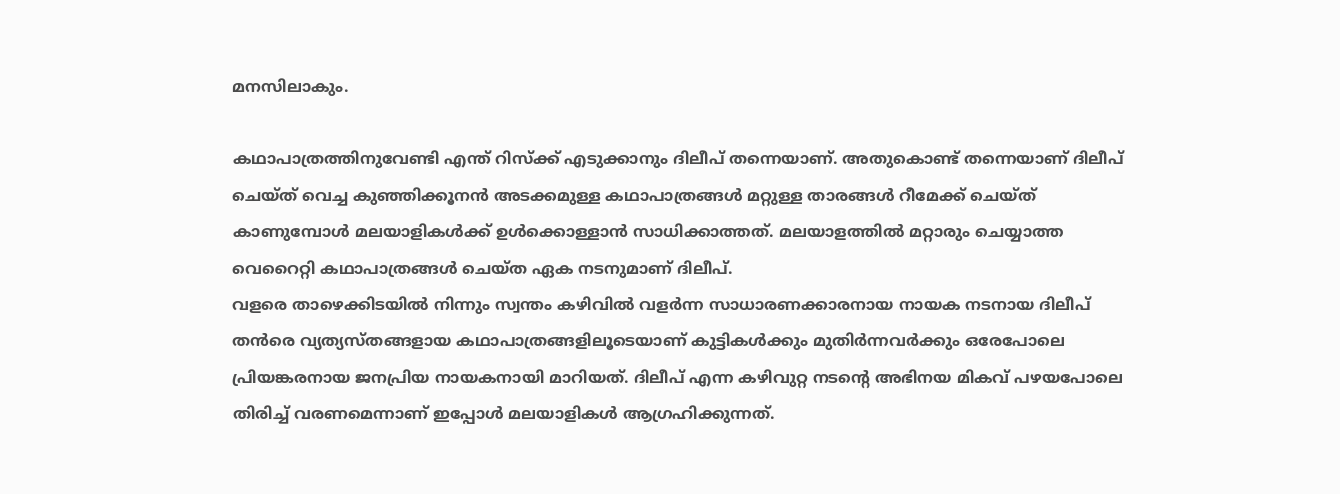മനസിലാകും.

കഥാപാത്രത്തിനുവേണ്ടി എന്ത് റിസ്ക്ക് എടുക്കാനും ദിലീപ് തന്നെയാണ്. അതുകൊണ്ട് തന്നെയാണ് ദിലീപ് ചെയ്ത് വെച്ച കുഞ്ഞിക്കൂനൻ അടക്കമുള്ള കഥാപാത്രങ്ങൾ മറ്റുള്ള താരങ്ങൾ റീമേക്ക് ചെയ്ത് കാണുമ്പോൾ മലയാളികൾക്ക് ഉൾക്കൊള്ളാൻ സാധിക്കാത്തത്. മലയാളത്തിൽ മറ്റാരും ചെയ്യാത്ത വെറൈറ്റി കഥാപാത്രങ്ങൾ ചെയ്ത ഏക നടനുമാണ് ദിലീപ്.
വളരെ താഴെക്കിടയിൽ നിന്നും സ്വന്തം കഴിവിൽ വളർന്ന സാധാരണക്കാരനായ നായക നടനായ ദിലീപ് തൻരെ വ്യത്യസ്തങ്ങളായ കഥാപാത്രങ്ങളിലൂടെയാണ് കുട്ടികൾക്കും മുതിർന്നവർക്കും ഒരേപോലെ പ്രിയങ്കരനായ ജനപ്രിയ നായകനായി മാറിയത്. ദിലീപ് എന്ന കഴിവുറ്റ നടന്റെ അഭിനയ മികവ് പഴയപോലെ തിരിച്ച് വരണമെന്നാണ് ഇപ്പോൾ മലയാളികൾ ആഗ്രഹിക്കുന്നത്.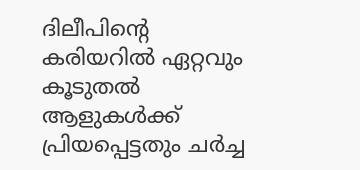ദിലീപിന്റെ കരിയറിൽ ഏറ്റവും കൂടുതൽ ആളുകൾക്ക് പ്രിയപ്പെട്ടതും ചർച്ച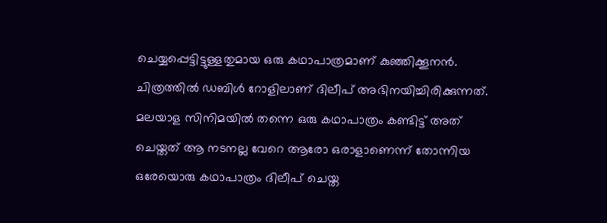ചെയ്യപ്പെട്ടിട്ടുള്ളതുമായ ഒരു കഥാപാത്രമാണ് കുഞ്ഞിക്കൂനൻ. ചിത്രത്തിൽ ഡബിൾ റോളിലാണ് ദിലീപ് അഭിനയിച്ചിരിക്കുന്നത്. മലയാള സിനിമയിൽ തന്നെ ഒരു കഥാപാത്രം കണ്ടിട്ട് അത് ചെയ്തത് ആ നടനല്ല വേറെ ആരോ ഒരാളാണെന്ന് തോന്നിയ ഒരേയൊരു കഥാപാത്രം ദിലീപ് ചെയ്ത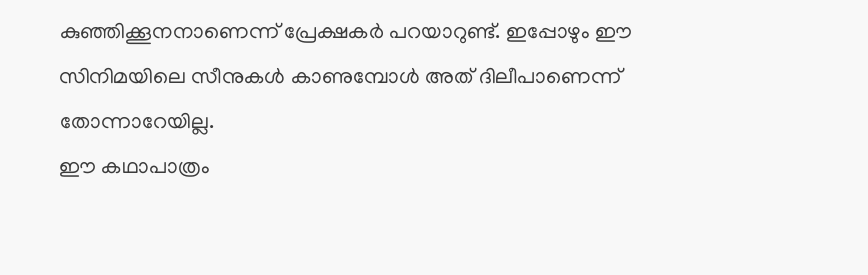കുഞ്ഞിക്കൂനനാണെന്ന് പ്രേക്ഷകർ പറയാറുണ്ട്. ഇപ്പോഴും ഈ സിനിമയിലെ സീനുകൾ കാണുമ്പോൾ അത് ദിലീപാണെന്ന് തോന്നാറേയില്ല.
ഈ കഥാപാത്രം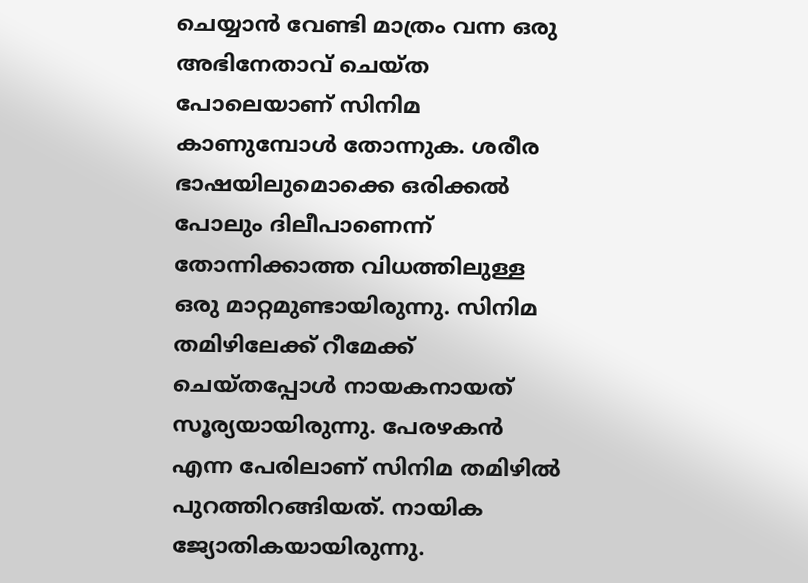ചെയ്യാൻ വേണ്ടി മാത്രം വന്ന ഒരു അഭിനേതാവ് ചെയ്ത പോലെയാണ് സിനിമ കാണുമ്പോൾ തോന്നുക. ശരീര ഭാഷയിലുമൊക്കെ ഒരിക്കൽ പോലും ദിലീപാണെന്ന് തോന്നിക്കാത്ത വിധത്തിലുള്ള ഒരു മാറ്റമുണ്ടായിരുന്നു. സിനിമ തമിഴിലേക്ക് റീമേക്ക് ചെയ്തപ്പോൾ നായകനായത് സൂര്യയായിരുന്നു. പേരഴകൻ എന്ന പേരിലാണ് സിനിമ തമിഴിൽ പുറത്തിറങ്ങിയത്. നായിക ജ്യോതികയായിരുന്നു.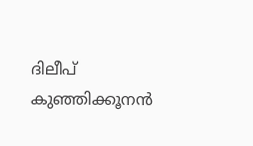ദിലീപ് കുഞ്ഞിക്കൂനൻ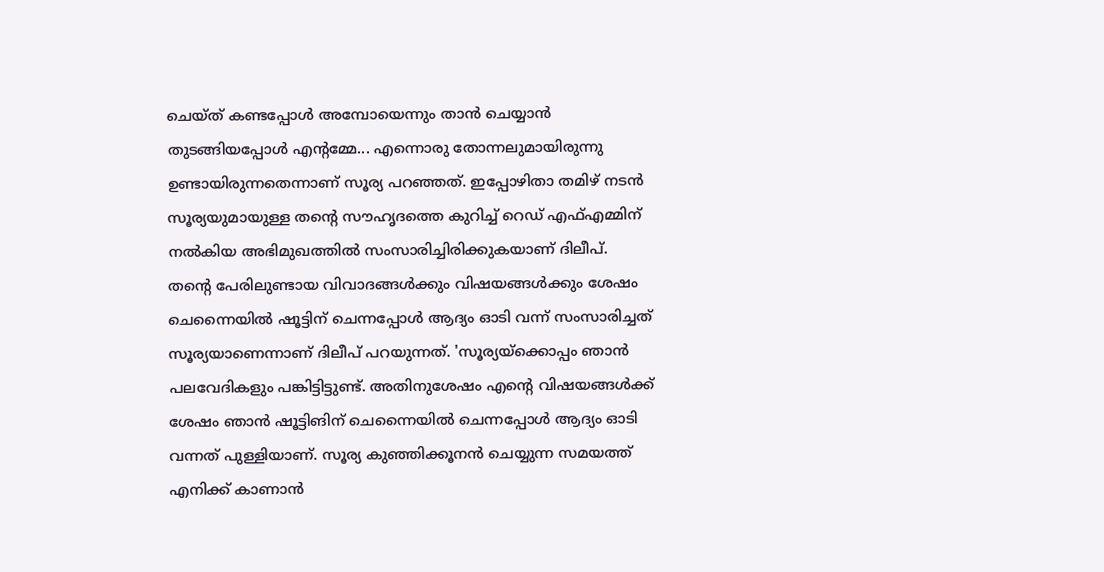ചെയ്ത് കണ്ടപ്പോൾ അമ്പോയെന്നും താൻ ചെയ്യാൻ തുടങ്ങിയപ്പോൾ എന്റമ്മേ... എന്നൊരു തോന്നലുമായിരുന്നു ഉണ്ടായിരുന്നതെന്നാണ് സൂര്യ പറഞ്ഞത്. ഇപ്പോഴിതാ തമിഴ് നടൻ സൂര്യയുമായുള്ള തന്റെ സൗഹൃദത്തെ കുറിച്ച് റെഡ് എഫ്എമ്മിന് നൽകിയ അഭിമുഖത്തിൽ സംസാരിച്ചിരിക്കുകയാണ് ദിലീപ്.
തന്റെ പേരിലുണ്ടായ വിവാദങ്ങൾക്കും വിഷയങ്ങൾക്കും ശേഷം ചെന്നൈയിൽ ഷൂട്ടിന് ചെന്നപ്പോൾ ആദ്യം ഓടി വന്ന് സംസാരിച്ചത് സൂര്യയാണെന്നാണ് ദിലീപ് പറയുന്നത്. 'സൂര്യയ്ക്കൊപ്പം ഞാൻ പലവേദികളും പങ്കിട്ടിട്ടുണ്ട്. അതിനുശേഷം എന്റെ വിഷയങ്ങൾക്ക് ശേഷം ഞാൻ ഷൂട്ടിങിന് ചെന്നൈയിൽ ചെന്നപ്പോൾ ആദ്യം ഓടി വന്നത് പുള്ളിയാണ്. സൂര്യ കുഞ്ഞിക്കൂനൻ ചെയ്യുന്ന സമയത്ത് എനിക്ക് കാണാൻ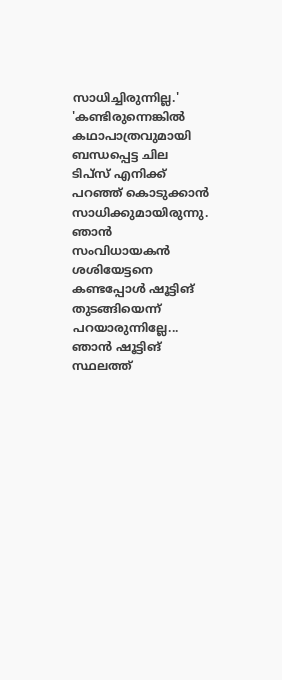സാധിച്ചിരുന്നില്ല.'
'കണ്ടിരുന്നെങ്കിൽ കഥാപാത്രവുമായി ബന്ധപ്പെട്ട ചില ടിപ്സ് എനിക്ക് പറഞ്ഞ് കൊടുക്കാൻ സാധിക്കുമായിരുന്നു. ഞാൻ സംവിധായകൻ ശശിയേട്ടനെ കണ്ടപ്പോൾ ഷൂട്ടിങ് തുടങ്ങിയെന്ന് പറയാരുന്നില്ലേ... ഞാൻ ഷൂട്ടിങ് സ്ഥലത്ത്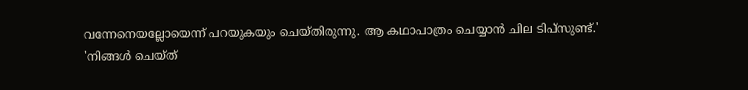വന്നേനെയല്ലോയെന്ന് പറയുകയും ചെയ്തിരുന്നു. ആ കഥാപാത്രം ചെയ്യാൻ ചില ടിപ്സുണ്ട്.'
'നിങ്ങൾ ചെയ്ത്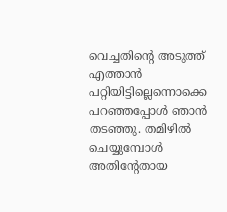വെച്ചതിന്റെ അടുത്ത് എത്താൻ പറ്റിയിട്ടില്ലെന്നൊക്കെ പറഞ്ഞപ്പോൾ ഞാൻ തടഞ്ഞു. തമിഴിൽ ചെയ്യുമ്പോൾ അതിന്റേതായ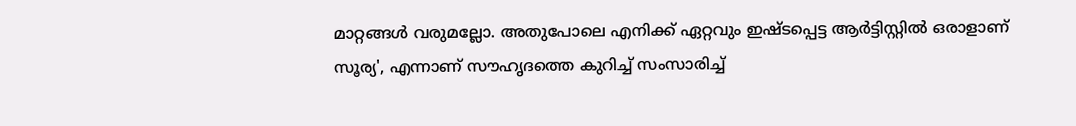മാറ്റങ്ങൾ വരുമല്ലോ. അതുപോലെ എനിക്ക് ഏറ്റവും ഇഷ്ടപ്പെട്ട ആർട്ടിസ്റ്റിൽ ഒരാളാണ് സൂര്യ', എന്നാണ് സൗഹൃദത്തെ കുറിച്ച് സംസാരിച്ച്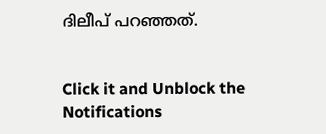ദിലീപ് പറഞ്ഞത്.


Click it and Unblock the Notifications